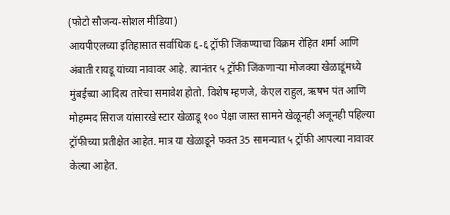(फोटो सौजन्य-सोशल मीडिया)
आयपीएलच्या इतिहासात सर्वाधिक ६-६ ट्रॉफी जिंकण्याचा विक्रम रोहित शर्मा आणि अंबाती रायडू यांच्या नावावर आहे. त्यानंतर ५ ट्रॉफी जिंकणाऱ्या मोजक्या खेळाडूंमध्ये मुंबईच्या आदित्य तारेचा समावेश होतो. विशेष म्हणजे, केएल राहुल, ऋषभ पंत आणि मोहम्मद सिराज यांसारखे स्टार खेळाडू १०० पेक्षा जास्त सामने खेळूनही अजूनही पहिल्या ट्रॉफीच्या प्रतीक्षेत आहेत. मात्र या खेळाडूने फक्त 35 सामन्यात ५ ट्रॉफी आपल्या नावावर केल्या आहेत.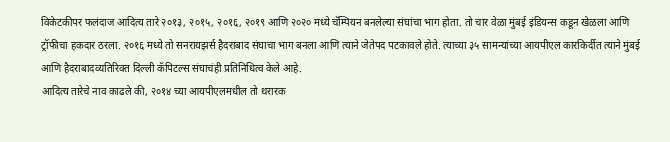विकेटकीपर फलंदाज आदित्य तारे २०१३, २०१५, २०१६, २०१९ आणि २०२० मध्ये चॅम्पियन बनलेल्या संघांचा भाग होता. तो चार वेळा मुंबई इंडियन्स कडून खेळला आणि ट्रॉफीचा हकदार ठरला. २०१६ मध्ये तो सनरायझर्स हैदराबाद संघाचा भाग बनला आणि त्याने जेतेपद पटकावले होते. त्याच्या ३५ सामन्यांच्या आयपीएल कारकिर्दीत त्याने मुंबई आणि हैदराबादव्यतिरिक्त दिल्ली कॅपिटल्स संघाचंही प्रतिनिधित्व केले आहे.
आदित्य तारेचे नाव काढले की, २०१४ च्या आयपीएलमधील तो थरारक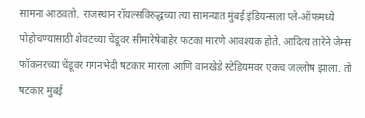सामना आठवतो. राजस्थान रॉयल्सविरुद्धच्या त्या सामन्यात मुंबई इंडियन्सला प्ले-ऑफमध्ये पोहोचण्यासाठी शेवटच्या चेंडूवर सीमारेषेबाहेर फटका मारणे आवश्यक होते. आदित्य तारेने जेम्स फॉकनरच्या चेंडूवर गगनभेदी षटकार मारला आणि वानखेडे स्टेडियमवर एकच जल्लोष झाला. तो षटकार मुंबई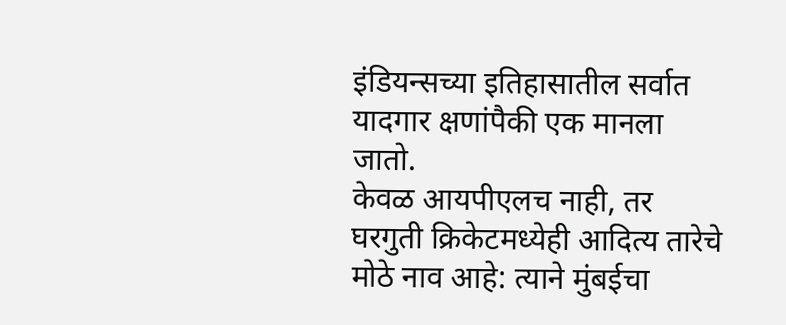इंडियन्सच्या इतिहासातील सर्वात यादगार क्षणांपैकी एक मानला जातो.
केवळ आयपीएलच नाही, तर घरगुती क्रिकेटमध्येही आदित्य तारेचे मोठे नाव आहे: त्याने मुंबईचा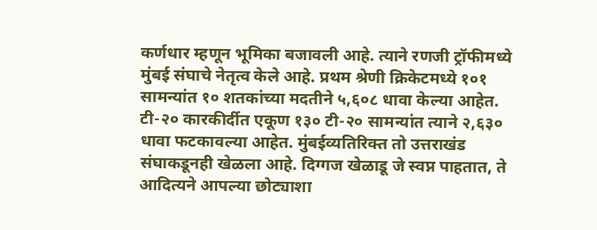कर्णधार म्हणून भूमिका बजावली आहे. त्याने रणजी ट्रॉफीमध्ये मुंबई संघाचे नेतृत्व केले आहे. प्रथम श्रेणी क्रिकेटमध्ये १०१ सामन्यांत १० शतकांच्या मदतीने ५,६०८ धावा केल्या आहेत. टी-२० कारकीर्दीत एकूण १३० टी-२० सामन्यांत त्याने २,६३० धावा फटकावल्या आहेत. मुंबईव्यतिरिक्त तो उत्तराखंड संघाकडूनही खेळला आहे. दिग्गज खेळाडू जे स्वप्न पाहतात, ते आदित्यने आपल्या छोट्याशा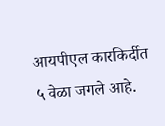आयपीएल कारकिर्दीत ५ वेळा जगले आहे.